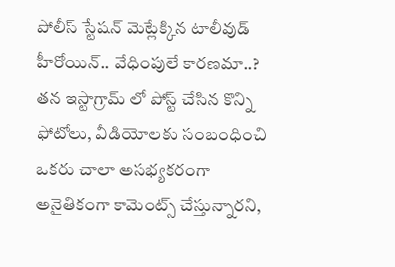పోలీస్ స్టేషన్ మెట్లేక్కిన టాలీవుడ్ హీరోయిన్.. వేధింపులే కారణమా..?
తన ఇస్టాగ్రామ్ లో పోస్ట్ చేసిన కొన్ని ఫోటోలు, వీడియోలకు సంబంధించి ఒకరు చాలా అసభ్యకరంగా అనైతికంగా కామెంట్స్ చేస్తున్నారని,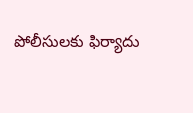పోలీసులకు ఫిర్యాదు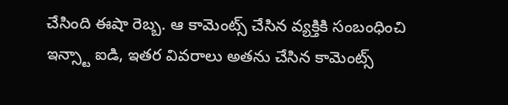చేసింది ఈషా రెబ్బ. ఆ కామెంట్స్ చేసిన వ్యక్తికి సంబంధించి ఇన్స్టా ఐడి, ఇతర వివరాలు అతను చేసిన కామెంట్స్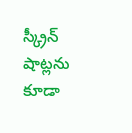స్క్రీన్ షాట్లను కూడా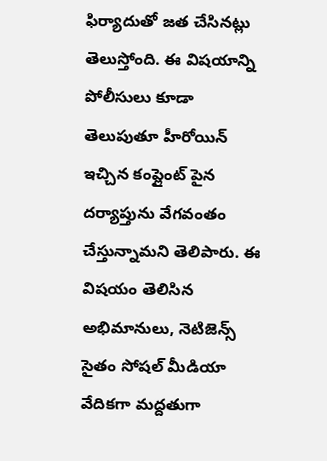ఫిర్యాదుతో జత చేసినట్లు తెలుస్తోంది. ఈ విషయాన్ని పోలీసులు కూడా తెలుపుతూ హీరోయిన్ ఇచ్చిన కంప్లైంట్ పైన దర్యాప్తును వేగవంతం చేస్తున్నామని తెలిపారు. ఈ విషయం తెలిసిన అభిమానులు, నెటిజెన్స్ సైతం సోషల్ మీడియా వేదికగా మద్దతుగా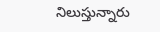నిలుస్తున్నారు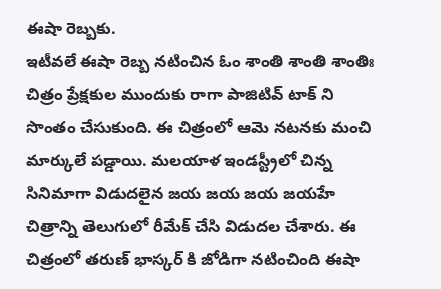ఈషా రెబ్బకు.
ఇటీవలే ఈషా రెబ్బ నటించిన ఓం శాంతి శాంతి శాంతిః చిత్రం ప్రేక్షకుల ముందుకు రాగా పాజిటివ్ టాక్ ని సొంతం చేసుకుంది. ఈ చిత్రంలో ఆమె నటనకు మంచి మార్కులే పడ్డాయి. మలయాళ ఇండస్ట్రీలో చిన్న సినిమాగా విడుదలైన జయ జయ జయ జయహే చిత్రాన్ని తెలుగులో రీమేక్ చేసి విడుదల చేశారు. ఈ చిత్రంలో తరుణ్ భాస్కర్ కి జోడిగా నటించింది ఈషా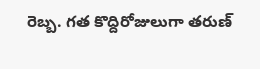రెబ్బ. గత కొద్దిరోజులుగా తరుణ్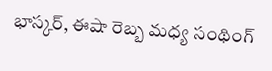భాస్కర్, ఈషా రెబ్బ మధ్య సంథింగ్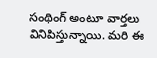సంథింగ్ అంటూ వార్తలు వినిపిస్తున్నాయి. మరి ఈ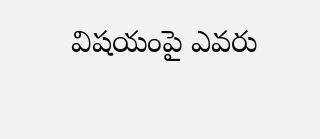విషయంపై ఎవరు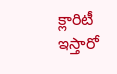క్లారిటీ ఇస్తారో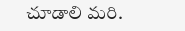చూడాలి మరి.